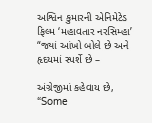અશ્વિન કુમારની એનિમેટેડ ફિલ્મ ‘મહાવતાર નરસિમ્હા’ “જ્યાં આંખો બોલે છે અને હૃદયમાં સ્પર્શે છે –

અંગ્રેજીમાં કહેવાય છે, “Some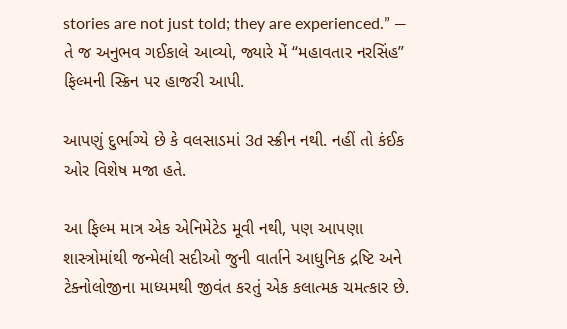stories are not just told; they are experienced.” — તે જ અનુભવ ગઈકાલે આવ્યો, જ્યારે મેં “મહાવતાર નરસિંહ” ફિલ્મની સ્ક્રિન પર હાજરી આપી.

આપણું દુર્ભાગ્યે છે કે વલસાડમાં 3d સ્ક્રીન નથી. નહીં તો કંઈક ઓર વિશેષ મજા હતે.

આ ફિલ્મ માત્ર એક એનિમેટેડ મૂવી નથી, પણ આપણા શાસ્ત્રોમાંથી જન્મેલી સદીઓ જુની વાર્તાને આધુનિક દ્રષ્ટિ અને ટેક્નોલોજીના માધ્યમથી જીવંત કરતું એક કલાત્મક ચમત્કાર છે.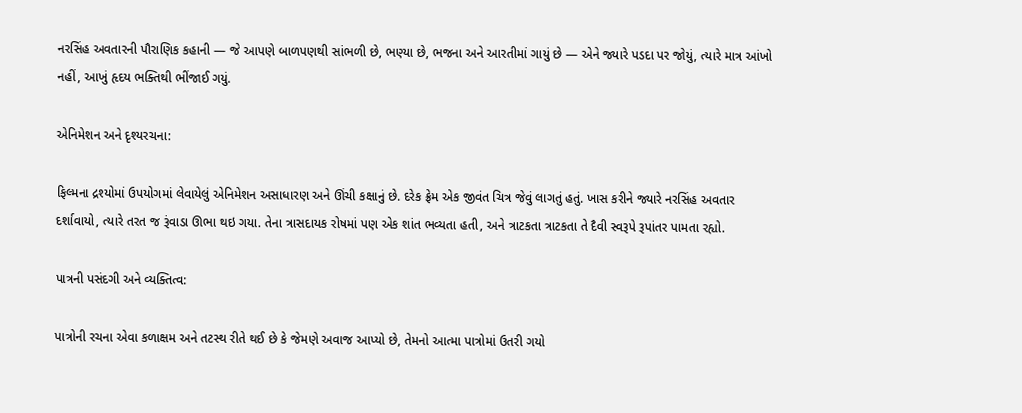નરસિંહ અવતારની પૌરાણિક કહાની — જે આપણે બાળપણથી સાંભળી છે, ભણ્યા છે, ભજના અને આરતીમાં ગાયું છે — એને જ્યારે પડદા પર જોયું, ત્યારે માત્ર આંખો નહીં, આખું હૃદય ભક્તિથી ભીંજાઈ ગયું.

એનિમેશન અને દૃશ્યરચના:

ફિલ્મના દ્રશ્યોમાં ઉપયોગમાં લેવાયેલું એનિમેશન અસાધારણ અને ઊંચી કક્ષાનું છે. દરેક ફ્રેમ એક જીવંત ચિત્ર જેવું લાગતું હતું. ખાસ કરીને જ્યારે નરસિંહ અવતાર દર્શાવાયો, ત્યારે તરત જ રૂંવાડા ઊભા થઇ ગયા. તેના ત્રાસદાયક રોષમાં પણ એક શાંત ભવ્યતા હતી, અને ત્રાટકતા ત્રાટકતા તે દૈવી સ્વરૂપે રૂપાંતર પામતા રહ્યો.

પાત્રની પસંદગી અને વ્યક્તિત્વ:

પાત્રોની રચના એવા કળાક્ષમ અને તટસ્થ રીતે થઈ છે કે જેમણે અવાજ આપ્યો છે, તેમનો આત્મા પાત્રોમાં ઉતરી ગયો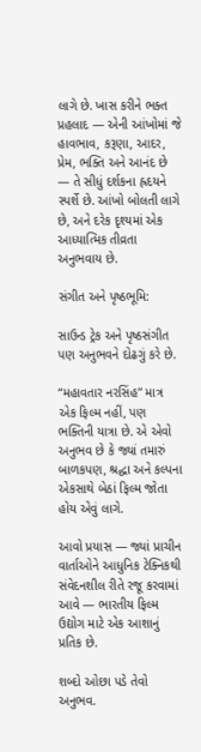લાગે છે. ખાસ કરીને ભક્ત પ્રહલાદ — એની આંખોમાં જે હાવભાવ, કરૂણા, આદર, પ્રેમ, ભક્તિ અને આનંદ છે — તે સીધું દર્શકના હ્રદયને સ્પર્શે છે. આંખો બોલતી લાગે છે, અને દરેક દૃશ્યમાં એક આધ્યાત્મિક તીવ્રતા અનુભવાય છે.

સંગીત અને પૃષ્ઠભૂમિ:

સાઉન્ડ ટ્રેક અને પૃષ્ઠસંગીત પણ અનુભવને દોઢગું કરે છે.

“મહાવતાર નરસિંહ” માત્ર એક ફિલ્મ નહીં, પણ ભક્તિની યાત્રા છે. એ એવો અનુભવ છે કે જ્યાં તમારું બાળકપણ, શ્રદ્ધા અને કલ્પના એકસાથે બેઠાં ફિલ્મ જોતા હોય એવું લાગે.

આવો પ્રયાસ — જ્યાં પ્રાચીન વાર્તાઓને આધુનિક ટેક્નિકથી સંવેદનશીલ રીતે રજૂ કરવામાં આવે — ભારતીય ફિલ્મ ઉદ્યોગ માટે એક આશાનું પ્રતિક છે.

શબ્દો ઓછા પડે તેવો અનુભવ.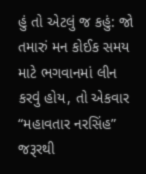હું તો એટલું જ કહું: જો તમારું મન કોઈક સમય માટે ભગવાનમાં લીન કરવું હોય, તો એકવાર “મહાવતાર નરસિંહ” જરૂરથી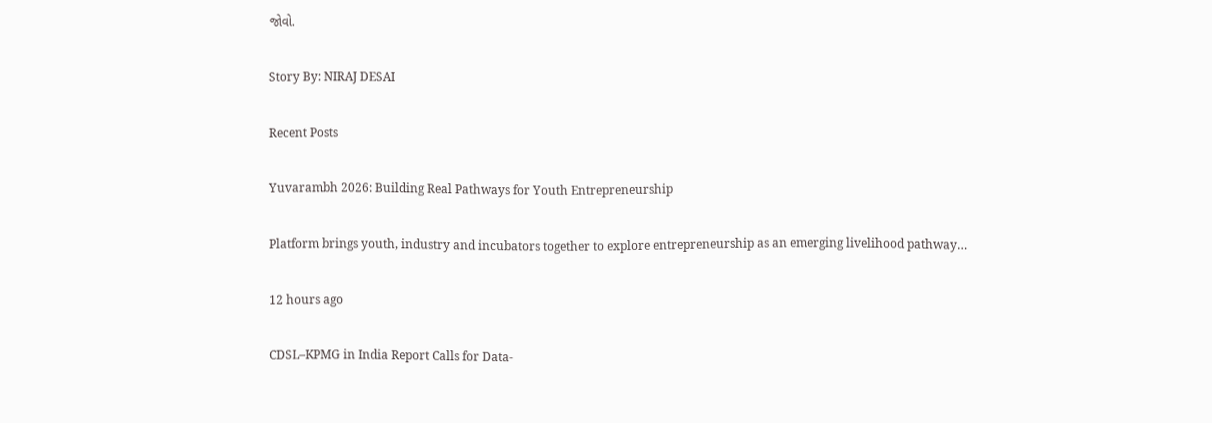જોવો.

Story By: NIRAJ DESAI

Recent Posts

Yuvarambh 2026: Building Real Pathways for Youth Entrepreneurship

Platform brings youth, industry and incubators together to explore entrepreneurship as an emerging livelihood pathway…

12 hours ago

CDSL–KPMG in India Report Calls for Data-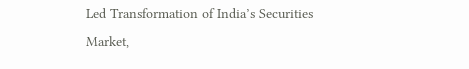Led Transformation of India’s Securities Market,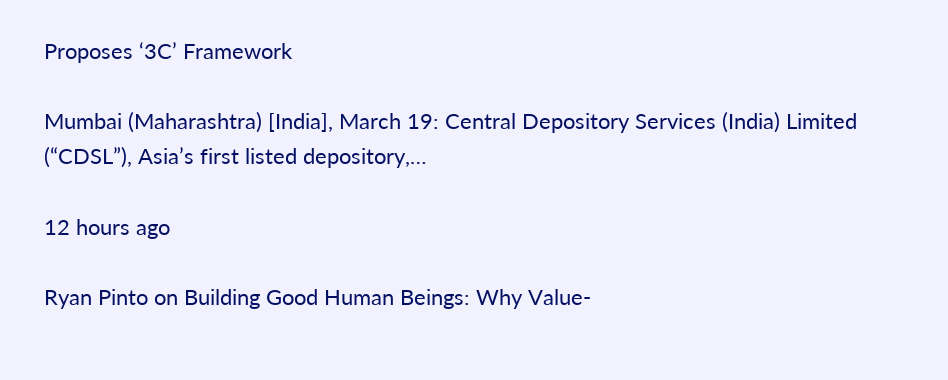Proposes ‘3C’ Framework

Mumbai (Maharashtra) [India], March 19: Central Depository Services (India) Limited (“CDSL”), Asia’s first listed depository,…

12 hours ago

Ryan Pinto on Building Good Human Beings: Why Value-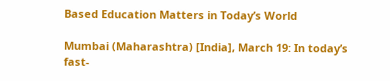Based Education Matters in Today’s World

Mumbai (Maharashtra) [India], March 19: In today’s fast-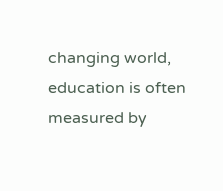changing world, education is often measured by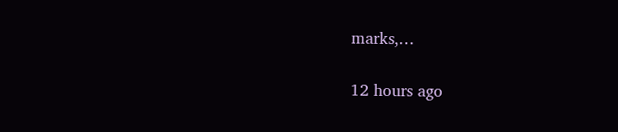marks,…

12 hours ago